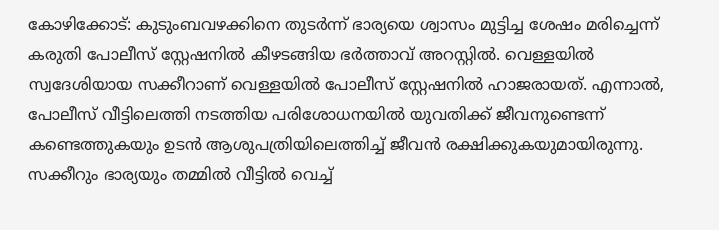കോഴിക്കോട്: കുടുംബവഴക്കിനെ തുടർന്ന് ഭാര്യയെ ശ്വാസം മുട്ടിച്ച ശേഷം മരിച്ചെന്ന് കരുതി പോലീസ് സ്റ്റേഷനിൽ കീഴടങ്ങിയ ഭർത്താവ് അറസ്റ്റിൽ. വെള്ളയിൽ സ്വദേശിയായ സക്കീറാണ് വെള്ളയിൽ പോലീസ് സ്റ്റേഷനിൽ ഹാജരായത്. എന്നാൽ, പോലീസ് വീട്ടിലെത്തി നടത്തിയ പരിശോധനയിൽ യുവതിക്ക് ജീവനുണ്ടെന്ന് കണ്ടെത്തുകയും ഉടൻ ആശുപത്രിയിലെത്തിച്ച് ജീവൻ രക്ഷിക്കുകയുമായിരുന്നു.
സക്കീറും ഭാര്യയും തമ്മിൽ വീട്ടിൽ വെച്ച്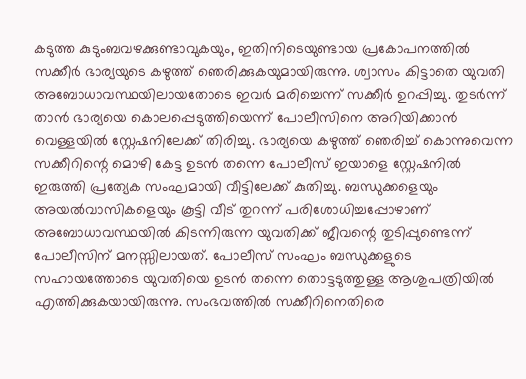കടുത്ത കുടുംബവഴക്കുണ്ടാവുകയും, ഇതിനിടെയുണ്ടായ പ്രകോപനത്തിൽ സക്കീർ ഭാര്യയുടെ കഴുത്ത് ഞെരിക്കുകയുമായിരുന്നു. ശ്വാസം കിട്ടാതെ യുവതി അബോധാവസ്ഥയിലായതോടെ ഇവർ മരിച്ചെന്ന് സക്കീർ ഉറപ്പിച്ചു. തുടർന്ന് താൻ ഭാര്യയെ കൊലപ്പെടുത്തിയെന്ന് പോലീസിനെ അറിയിക്കാൻ വെള്ളയിൽ സ്റ്റേഷനിലേക്ക് തിരിച്ചു. ഭാര്യയെ കഴുത്ത് ഞെരിച്ച് കൊന്നുവെന്ന സക്കീറിന്റെ മൊഴി കേട്ട ഉടൻ തന്നെ പോലീസ് ഇയാളെ സ്റ്റേഷനിൽ ഇരുത്തി പ്രത്യേക സംഘമായി വീട്ടിലേക്ക് കുതിച്ചു. ബന്ധുക്കളെയും അയൽവാസികളെയും കൂട്ടി വീട് തുറന്ന് പരിശോധിച്ചപ്പോഴാണ് അബോധാവസ്ഥയിൽ കിടന്നിരുന്ന യുവതിക്ക് ജീവന്റെ തുടിപ്പുണ്ടെന്ന് പോലീസിന് മനസ്സിലായത്. പോലീസ് സംഘം ബന്ധുക്കളുടെ സഹായത്തോടെ യുവതിയെ ഉടൻ തന്നെ തൊട്ടടുത്തുള്ള ആശുപത്രിയിൽ എത്തിക്കുകയായിരുന്നു. സംഭവത്തിൽ സക്കീറിനെതിരെ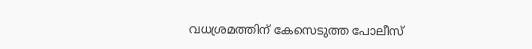വധശ്രമത്തിന് കേസെടുത്ത പോലീസ്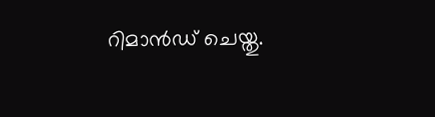റിമാൻഡ് ചെയ്തു.